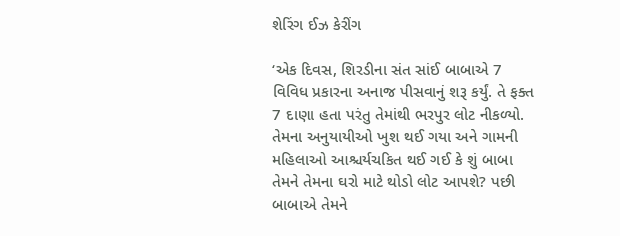શેરિંગ ઈઝ કેરીંગ

‘એક દિવસ, શિરડીના સંત સાંઈ બાબાએ 7 વિવિધ પ્રકારના અનાજ પીસવાનું શરૂ કર્યું. તે ફક્ત 7 દાણા હતા પરંતુ તેમાંથી ભરપુર લોટ નીકળ્યો. તેમના અનુયાયીઓ ખુશ થઈ ગયા અને ગામની મહિલાઓ આશ્ચર્યચકિત થઈ ગઈ કે શું બાબા તેમને તેમના ઘરો માટે થોડો લોટ આપશે? પછી બાબાએ તેમને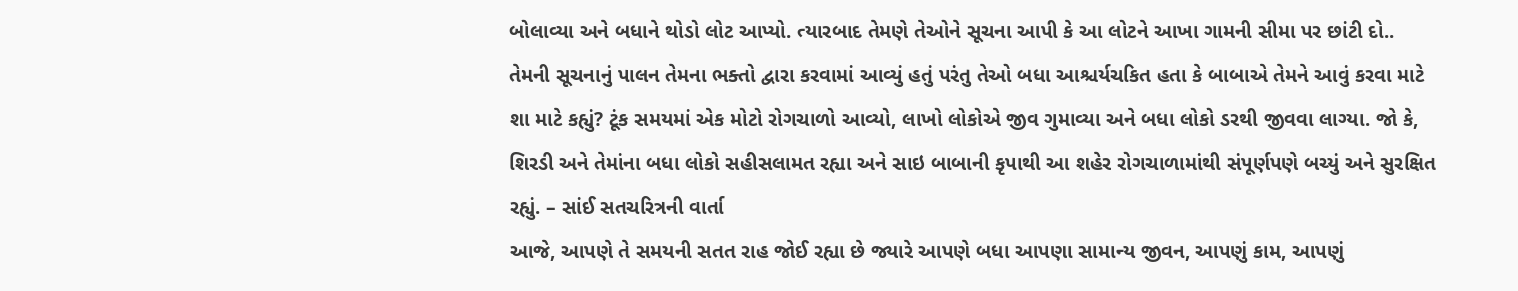બોલાવ્યા અને બધાને થોડો લોટ આપ્યો. ત્યારબાદ તેમણે તેઓને સૂચના આપી કે આ લોટને આખા ગામની સીમા પર છાંટી દો.. તેમની સૂચનાનું પાલન તેમના ભક્તો દ્વારા કરવામાં આવ્યું હતું પરંતુ તેઓ બધા આશ્ચર્યચકિત હતા કે બાબાએ તેમને આવું કરવા માટે શા માટે કહ્યું? ટૂંક સમયમાં એક મોટો રોગચાળો આવ્યો, લાખો લોકોએ જીવ ગુમાવ્યા અને બધા લોકો ડરથી જીવવા લાગ્યા. જો કે, શિરડી અને તેમાંના બધા લોકો સહીસલામત રહ્યા અને સાઇ બાબાની કૃપાથી આ શહેર રોગચાળામાંથી સંપૂર્ણપણે બચ્યું અને સુરક્ષિત રહ્યું. – સાંઈ સતચરિત્રની વાર્તા
આજે, આપણે તે સમયની સતત રાહ જોઈ રહ્યા છે જ્યારે આપણે બધા આપણા સામાન્ય જીવન, આપણું કામ, આપણું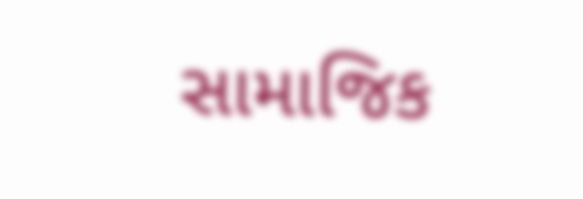સામાજિક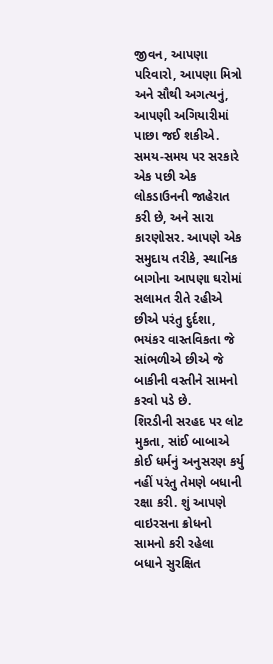જીવન, આપણા પરિવારો, આપણા મિત્રો અને સૌથી અગત્યનું, આપણી અગિયારીમાં પાછા જઈ શકીએ. સમય-સમય પર સરકારે એક પછી એક લોકડાઉનની જાહેરાત કરી છે, અને સારા કારણોસર. આપણે એક સમુદાય તરીકે, સ્થાનિક બાગોના આપણા ઘરોમાં સલામત રીતે રહીએ છીએ પરંતુ દુર્દશા, ભયંકર વાસ્તવિકતા જે સાંભળીએ છીએ જે બાકીની વસ્તીને સામનો કરવો પડે છે.
શિરડીની સરહદ પર લોટ મુકતા, સાંઈ બાબાએ કોઈ ધર્મનું અનુસરણ કર્યુ નહીં પરંતુ તેમણે બધાની રક્ષા કરી. શું આપણે વાઇરસના ક્રોધનો સામનો કરી રહેલા બધાને સુરક્ષિત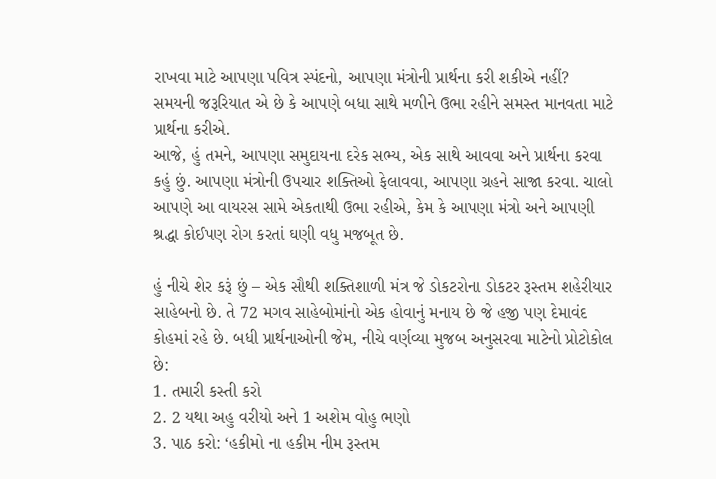રાખવા માટે આપણા પવિત્ર સ્પંદનો, આપણા મંત્રોની પ્રાર્થના કરી શકીએ નહીં? સમયની જરૂરિયાત એ છે કે આપણે બધા સાથે મળીને ઉભા રહીને સમસ્ત માનવતા માટે પ્રાર્થના કરીએ.
આજે, હું તમને, આપણા સમુદાયના દરેક સભ્ય, એક સાથે આવવા અને પ્રાર્થના કરવા કહું છું. આપણા મંત્રોની ઉપચાર શક્તિઓ ફેલાવવા, આપણા ગ્રહને સાજા કરવા. ચાલો આપણે આ વાયરસ સામે એકતાથી ઉભા રહીએ, કેમ કે આપણા મંત્રો અને આપણી શ્રદ્ધા કોઈપણ રોગ કરતાં ઘણી વધુ મજબૂત છે.

હું નીચે શેર કરૂં છું – એક સૌથી શક્તિશાળી મંત્ર જે ડોકટરોના ડોકટર રૂસ્તમ શહેરીયાર સાહેબનો છે. તે 72 મગવ સાહેબોમાંનો એક હોવાનું મનાય છે જે હજી પણ દેમાવંદ કોહમાં રહે છે. બધી પ્રાર્થનાઓની જેમ, નીચે વર્ણવ્યા મુજબ અનુસરવા માટેનો પ્રોટોકોલ છે:
1. તમારી કસ્તી કરો
2. 2 યથા અહુ વરીયો અને 1 અશેમ વોહુ ભણો
3. પાઠ કરો: ‘હકીમો ના હકીમ નીમ રૂસ્તમ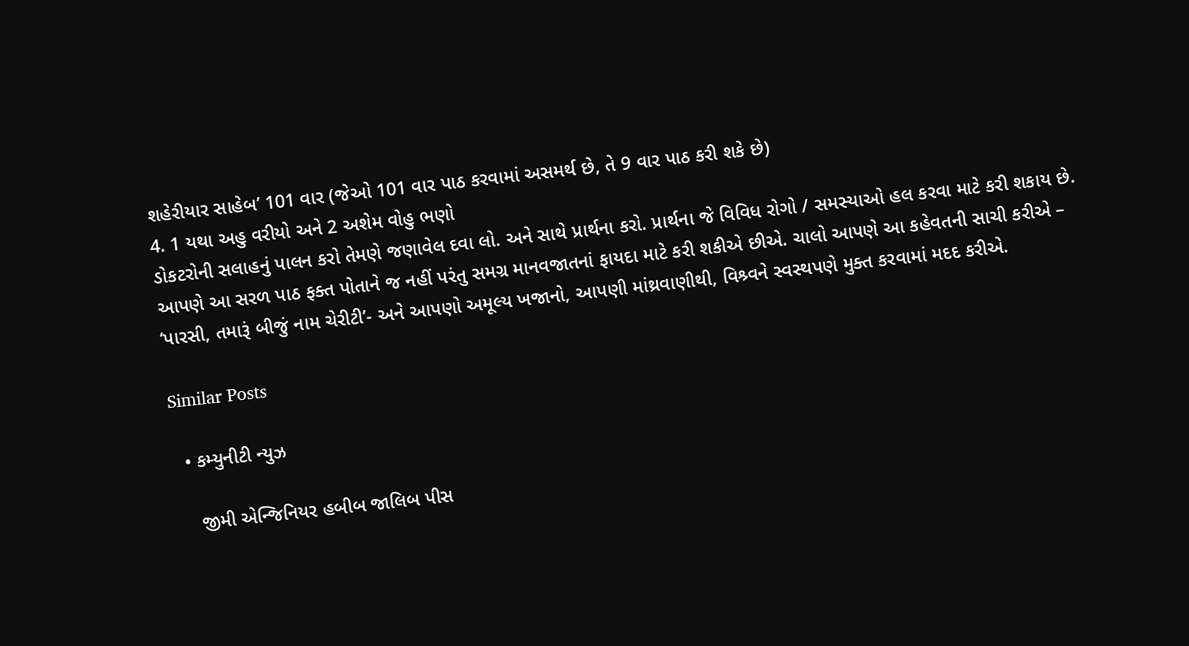શહેરીયાર સાહેબ’ 101 વાર (જેઓ 101 વાર પાઠ કરવામાં અસમર્થ છે, તે 9 વાર પાઠ કરી શકે છે)
4. 1 યથા અહુ વરીયો અને 2 અશેમ વોહુ ભણો
ડોકટરોની સલાહનું પાલન કરો તેમણે જણાવેલ દવા લો. અને સાથે પ્રાર્થના કરો. પ્રાર્થના જે વિવિધ રોગો / સમસ્યાઓ હલ કરવા માટે કરી શકાય છે. આપણે આ સરળ પાઠ ફક્ત પોતાને જ નહીં પરંતુ સમગ્ર માનવજાતનાં ફાયદા માટે કરી શકીએ છીએ. ચાલો આપણે આ કહેવતની સાચી કરીએ – ‘પારસી, તમારૂં બીજું નામ ચેરીટી’- અને આપણો અમૂલ્ય ખજાનો, આપણી માંથ્રવાણીથી, વિશ્ર્વને સ્વસ્થપણે મુક્ત કરવામાં મદદ કરીએ.

Similar Posts

  • કમ્યુનીટી ન્યુઝ

    જીમી એન્જિનિયર હબીબ જાલિબ પીસ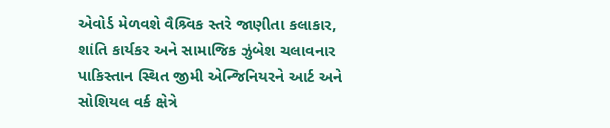એવોર્ડ મેળવશે વૈશ્ર્વિક સ્તરે જાણીતા કલાકાર, શાંતિ કાર્યકર અને સામાજિક ઝુંબેશ ચલાવનાર પાકિસ્તાન સ્થિત જીમી એન્જિનિયરને આર્ટ અને સોશિયલ વર્ક ક્ષેત્રે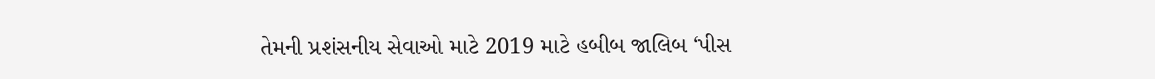તેમની પ્રશંસનીય સેવાઓ માટે 2019 માટે હબીબ જાલિબ ‘પીસ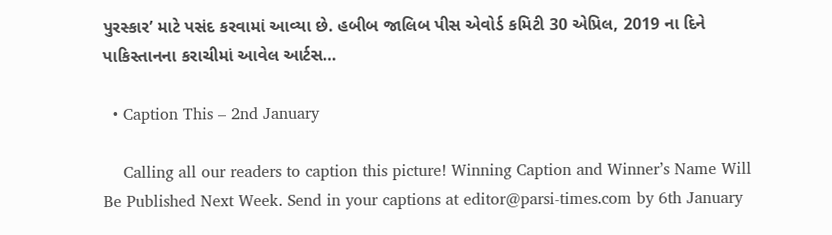પુરસ્કાર’ માટે પસંદ કરવામાં આવ્યા છે. હબીબ જાલિબ પીસ એવોર્ડ કમિટી 30 એપ્રિલ, 2019 ના દિને પાકિસ્તાનના કરાચીમાં આવેલ આર્ટસ…

  • Caption This – 2nd January

    Calling all our readers to caption this picture! Winning Caption and Winner’s Name Will Be Published Next Week. Send in your captions at editor@parsi-times.com by 6th January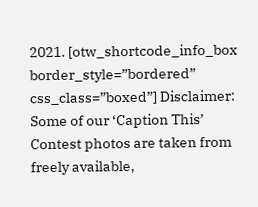2021. [otw_shortcode_info_box border_style=”bordered” css_class=”boxed”] Disclaimer: Some of our ‘Caption This’ Contest photos are taken from freely available,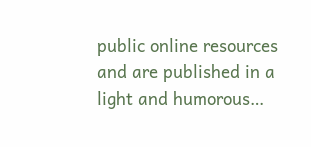public online resources and are published in a light and humorous…